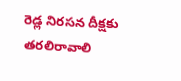రెడ్ల నిరసన దీక్షకు తరలిరావాలి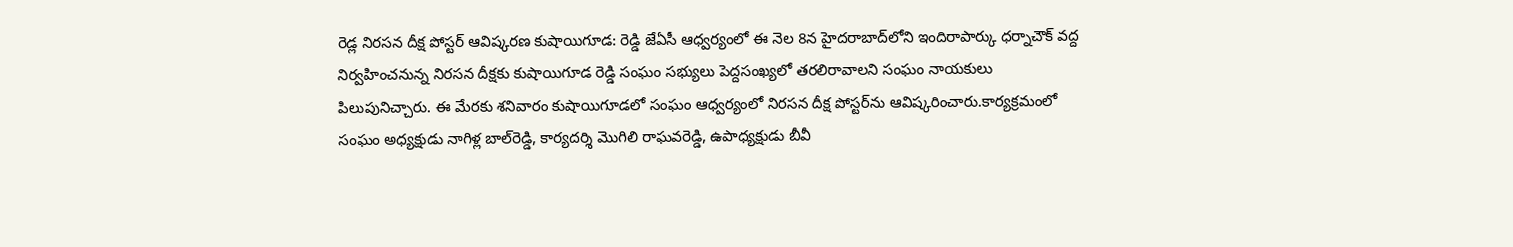రెడ్ల నిరసన దీక్ష పోస్టర్‌ ఆవిష్కరణ కుషాయిగూడ: రెడ్డి జేఏసీ ఆధ్వర్యంలో ఈ నెల 8న హైదరాబాద్‌లోని ఇందిరాపార్కు ధర్నాచౌక్‌ వద్ద నిర్వహించనున్న నిరసన దీక్షకు కుషాయిగూడ రెడ్డి సంఘం సభ్యులు పెద్దసంఖ్యలో తరలిరావాలని సంఘం నాయకులు పిలుపునిచ్చారు. ఈ మేరకు శనివారం కుషాయిగూడలో సంఘం ఆధ్వర్యంలో నిరసన దీక్ష పోస్టర్‌ను ఆవిష్కరించారు.కార్యక్రమంలో సంఘం అధ్యక్షుడు నాగిళ్ల బాల్‌రెడ్డి, కార్యదర్శి మొగిలి రాఘవరెడ్డి, ఉపాధ్యక్షుడు బీవీ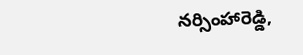నర్సింహారెడ్డి,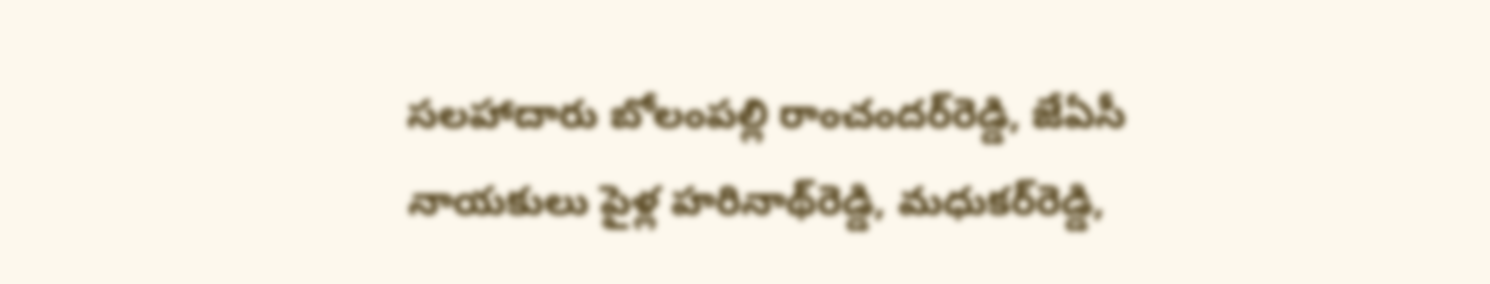సలహాదారు బోలంపల్లి రాంచందర్‌రెడ్డి, జేఏసీ నాయకులు పైళ్ల హరినాథ్‌రెడ్డి, మధుకర్‌రెడ్డి,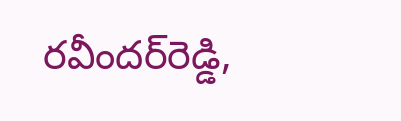రవీందర్‌రెడ్డి,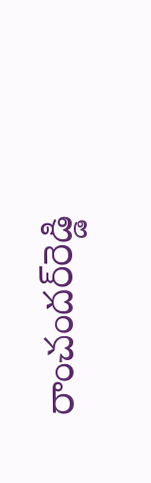రాంచందర్‌రెడ్డి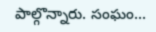పాల్గొన్నారు. సంఘం...